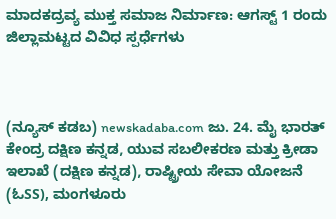ಮಾದಕದ್ರವ್ಯ ಮುಕ್ತ ಸಮಾಜ ನಿರ್ಮಾಣ: ಆಗಸ್ಟ್ 1 ರಂದು ಜಿಲ್ಲಾಮಟ್ಟದ ವಿವಿಧ ಸ್ಪರ್ಧೆಗಳು



(ನ್ಯೂಸ್ ಕಡಬ) newskadaba.com ಜು. 24. ಮೈ ಭಾರತ್ ಕೇಂದ್ರ ದಕ್ಷಿಣ ಕನ್ನಡ, ಯುವ ಸಬಲೀಕರಣ ಮತ್ತು ಕ್ರೀಡಾ ಇಲಾಖೆ (ದಕ್ಷಿಣ ಕನ್ನಡ), ರಾಷ್ಟ್ರೀಯ ಸೇವಾ ಯೋಜನೆ (ಓSS), ಮಂಗಳೂರು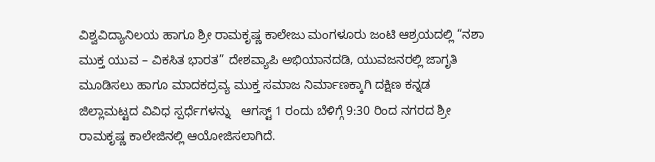ವಿಶ್ವವಿದ್ಯಾನಿಲಯ ಹಾಗೂ ಶ್ರೀ ರಾಮಕೃಷ್ಣ ಕಾಲೇಜು ಮಂಗಳೂರು ಜಂಟಿ ಆಶ್ರಯದಲ್ಲಿ “ನಶಾ ಮುಕ್ತ ಯುವ – ವಿಕಸಿತ ಭಾರತ” ದೇಶವ್ಯಾಪಿ ಅಭಿಯಾನದಡಿ, ಯುವಜನರಲ್ಲಿ ಜಾಗೃತಿ ಮೂಡಿಸಲು ಹಾಗೂ ಮಾದಕದ್ರವ್ಯ ಮುಕ್ತ ಸಮಾಜ ನಿರ್ಮಾಣಕ್ಕಾಗಿ ದಕ್ಷಿಣ ಕನ್ನಡ ಜಿಲ್ಲಾಮಟ್ಟದ ವಿವಿಧ ಸ್ಪರ್ಧೆಗಳನ್ನು   ಆಗಸ್ಟ್ 1 ರಂದು ಬೆಳಿಗ್ಗೆ 9:30 ರಿಂದ ನಗರದ ಶ್ರೀ ರಾಮಕೃಷ್ಣ ಕಾಲೇಜಿನಲ್ಲಿ ಆಯೋಜಿಸಲಾಗಿದೆ.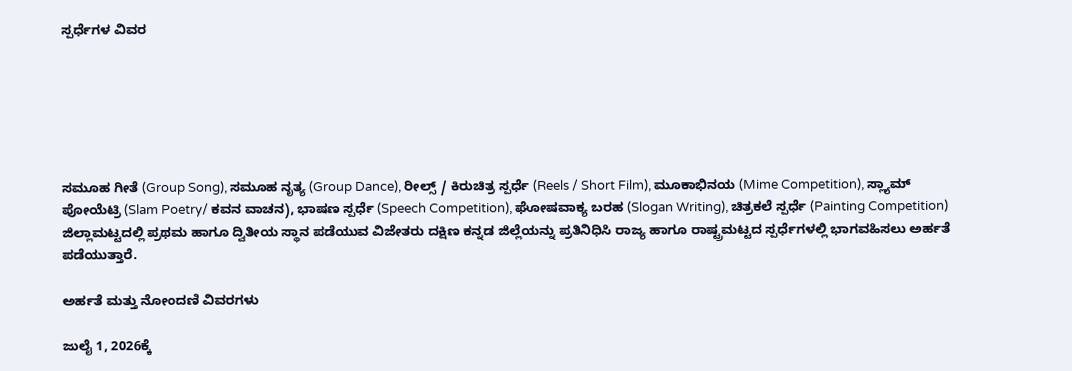ಸ್ಪರ್ಧೆಗಳ ವಿವರ






ಸಮೂಹ ಗೀತೆ (Group Song), ಸಮೂಹ ನೃತ್ಯ (Group Dance), ರೀಲ್ಸ್ / ಕಿರುಚಿತ್ರ ಸ್ಪರ್ಧೆ (Reels / Short Film), ಮೂಕಾಭಿನಯ (Mime Competition), ಸ್ಲ್ಯಾಮ್ ಪೋಯೆಟ್ರಿ (Slam Poetry/ ಕವನ ವಾಚನ), ಭಾಷಣ ಸ್ಪರ್ಧೆ (Speech Competition), ಘೋಷವಾಕ್ಯ ಬರಹ (Slogan Writing), ಚಿತ್ರಕಲೆ ಸ್ಪರ್ಧೆ (Painting Competition)
ಜಿಲ್ಲಾಮಟ್ಟದಲ್ಲಿ ಪ್ರಥಮ ಹಾಗೂ ದ್ವಿತೀಯ ಸ್ಥಾನ ಪಡೆಯುವ ವಿಜೇತರು ದಕ್ಷಿಣ ಕನ್ನಡ ಜಿಲ್ಲೆಯನ್ನು ಪ್ರತಿನಿಧಿಸಿ ರಾಜ್ಯ ಹಾಗೂ ರಾಷ್ಟ್ರಮಟ್ಟದ ಸ್ಪರ್ಧೆಗಳಲ್ಲಿ ಭಾಗವಹಿಸಲು ಅರ್ಹತೆ ಪಡೆಯುತ್ತಾರೆ.

ಅರ್ಹತೆ ಮತ್ತು ನೋಂದಣಿ ವಿವರಗಳು

ಜುಲೈ 1, 2026ಕ್ಕೆ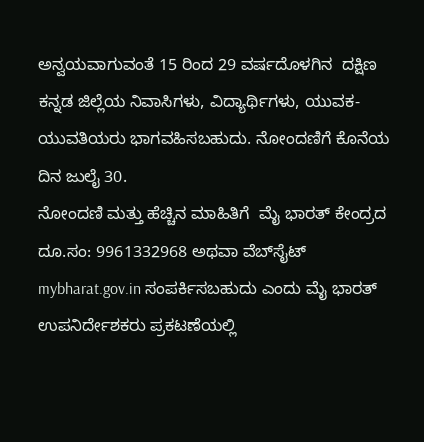ಅನ್ವಯವಾಗುವಂತೆ 15 ರಿಂದ 29 ವರ್ಷದೊಳಗಿನ  ದಕ್ಷಿಣ ಕನ್ನಡ ಜಿಲ್ಲೆಯ ನಿವಾಸಿಗಳು, ವಿದ್ಯಾರ್ಥಿಗಳು, ಯುವಕ-ಯುವತಿಯರು ಭಾಗವಹಿಸಬಹುದು. ನೋಂದಣಿಗೆ ಕೊನೆಯ ದಿನ ಜುಲೈ 30.
ನೋಂದಣಿ ಮತ್ತು ಹೆಚ್ಚಿನ ಮಾಹಿತಿಗೆ  ಮೈ ಭಾರತ್ ಕೇಂದ್ರದ ದೂ.ಸಂ: 9961332968 ಅಥವಾ ವೆಬ್‍ಸೈಟ್ mybharat.gov.in ಸಂಪರ್ಕಿಸಬಹುದು ಎಂದು ಮೈ ಭಾರತ್  ಉಪನಿರ್ದೇಶಕರು ಪ್ರಕಟಣೆಯಲ್ಲಿ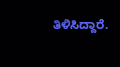ತಿಳಿಸಿದ್ದಾರೆ.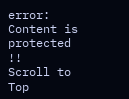error: Content is protected !!
Scroll to Top